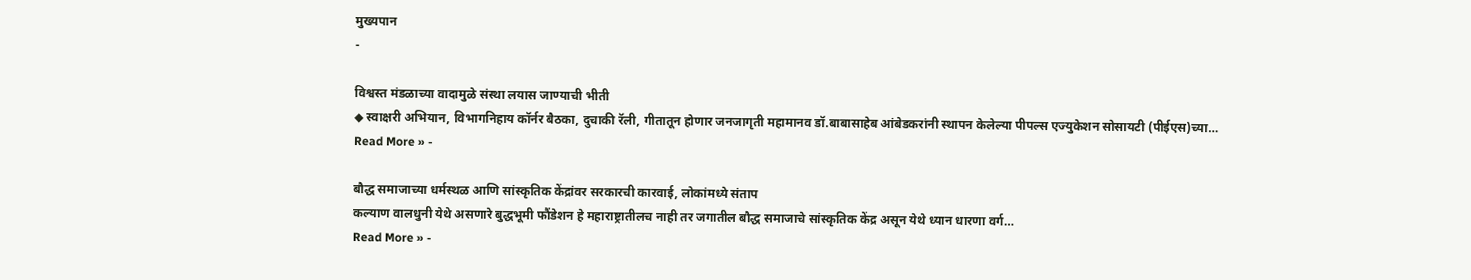मुख्यपान
-

विश्वस्त मंडळाच्या वादामुळे संस्था लयास जाण्याची भीती
◆ स्वाक्षरी अभियान, विभागनिहाय कॉर्नर बैठका, दुचाकी रॅली, गीतातून होणार जनजागृती महामानव डॉ.बाबासाहेब आंबेडकरांनी स्थापन केलेल्या पीपल्स एज्युकेशन सोसायटी (पीईएस)च्या…
Read More » -

बौद्ध समाजाच्या धर्मस्थळ आणि सांस्कृतिक केंद्रांवर सरकारची कारवाई, लोकांमध्ये संताप
कल्याण वालधुनी येथे असणारे बुद्धभूमी फौंडेशन हे महाराष्ट्रातीलच नाही तर जगातील बौद्ध समाजाचे सांस्कृतिक केंद्र असून येथे ध्यान धारणा वर्ग…
Read More » -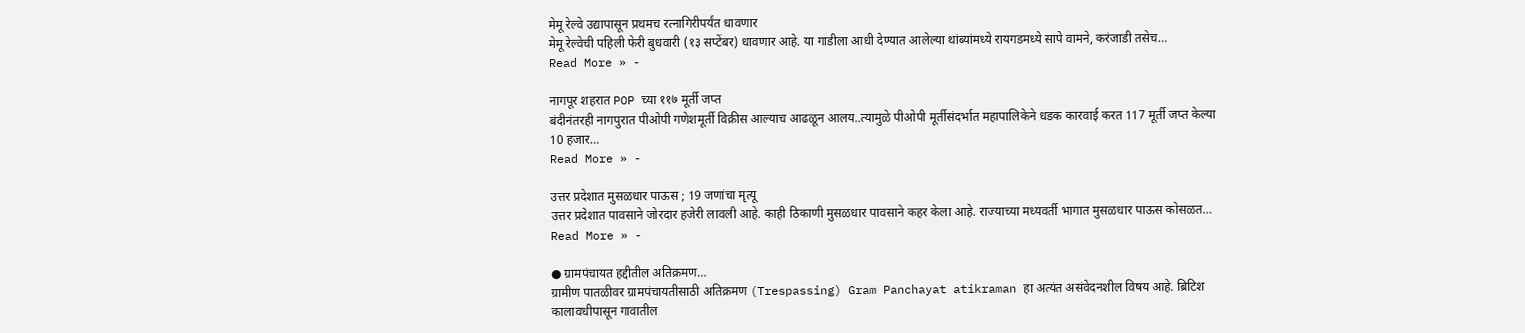मेमू रेल्वे उद्यापासून प्रथमच रत्नागिरीपर्यंत धावणार
मेमू रेल्वेची पहिली फेरी बुधवारी (१३ सप्टेंबर) धावणार आहे. या गाडीला आधी देण्यात आलेल्या थांब्यांमध्ये रायगडमध्ये सापे वामने, करंजाडी तसेच…
Read More » -

नागपूर शहरात POP च्या ११७ मूर्ती जप्त
बंदीनंतरही नागपुरात पीओपी गणेशमूर्ती विक्रीस आल्याच आढळून आलय..त्यामुळे पीओपी मूर्तीसंदर्भात महापालिकेने धडक कारवाई करत 117 मूर्ती जप्त केल्या 10 हजार…
Read More » -

उत्तर प्रदेशात मुसळधार पाऊस ; 19 जणांचा मृत्यू
उत्तर प्रदेशात पावसाने जोरदार हजेरी लावली आहे. काही ठिकाणी मुसळधार पावसाने कहर केला आहे. राज्याच्या मध्यवर्ती भागात मुसळधार पाऊस कोसळत…
Read More » -

● ग्रामपंचायत हद्दीतील अतिक्रमण…
ग्रामीण पातळीवर ग्रामपंचायतीसाठी अतिक्रमण (Trespassing) Gram Panchayat atikraman हा अत्यंत असंवेदनशील विषय आहे. ब्रिटिश कालावधीपासून गावातील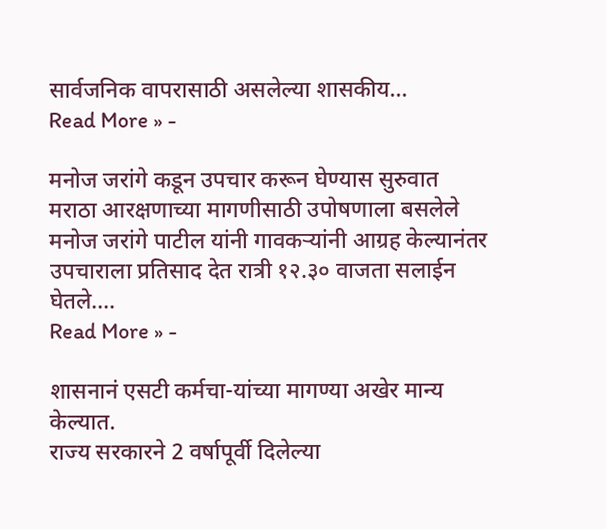सार्वजनिक वापरासाठी असलेल्या शासकीय…
Read More » -

मनोज जरांगे कडून उपचार करून घेण्यास सुरुवात
मराठा आरक्षणाच्या मागणीसाठी उपोषणाला बसलेले मनोज जरांगे पाटील यांनी गावकऱ्यांनी आग्रह केल्यानंतर उपचाराला प्रतिसाद देत रात्री १२.३० वाजता सलाईन घेतले.…
Read More » -

शासनानं एसटी कर्मचा-यांच्या मागण्या अखेर मान्य केल्यात.
राज्य सरकारने 2 वर्षापूर्वी दिलेल्या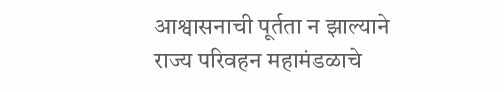आश्वासनाची पूर्तता न झाल्याने राज्य परिवहन महामंडळाचे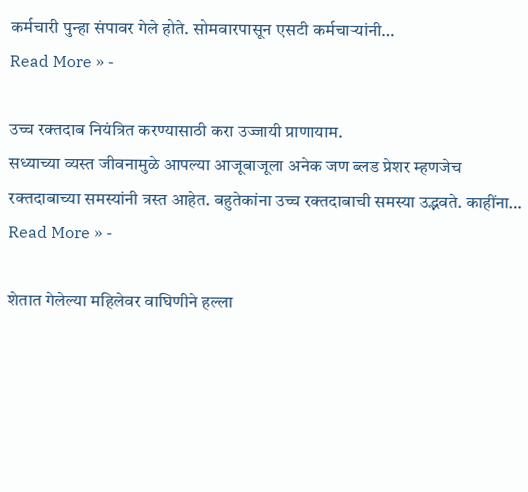कर्मचारी पुन्हा संपावर गेले होते. सोमवारपासून एसटी कर्मचाऱ्यांनी…
Read More » -

उच्च रक्तदाब नियंत्रित करण्यासाठी करा उज्जायी प्राणायाम.
सध्याच्या व्यस्त जीवनामुळे आपल्या आजूबाजूला अनेक जण ब्लड प्रेशर म्हणजेच रक्तदाबाच्या समस्यांनी त्रस्त आहेत. बहुतेकांना उच्च रक्तदाबाची समस्या उद्भवते. काहींना…
Read More » -

शेतात गेलेल्या महिलेवर वाघिणीने हल्ला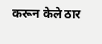करून केले ठार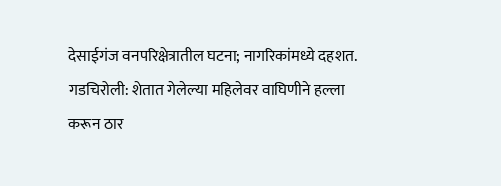देसाईगंज वनपरिक्षेत्रातील घटना; नागरिकांमध्ये दहशत.
गडचिरोली: शेतात गेलेल्या महिलेवर वाघिणीने हल्ला करून ठार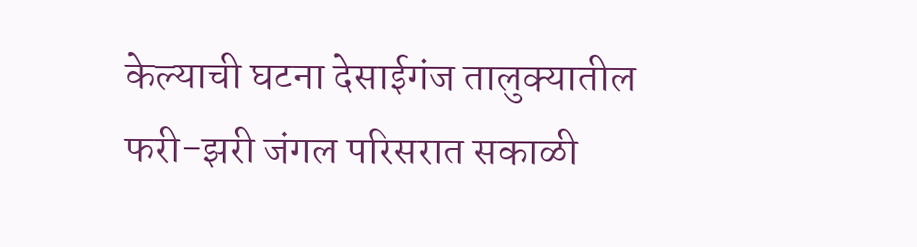केल्याची घटना देसाईगंज तालुक्यातील फरी-झरी जंगल परिसरात सकाळी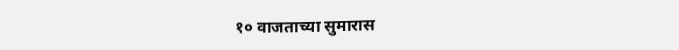१० वाजताच्या सुमारास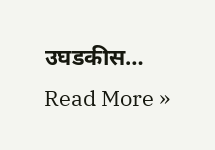उघडकीस…
Read More »